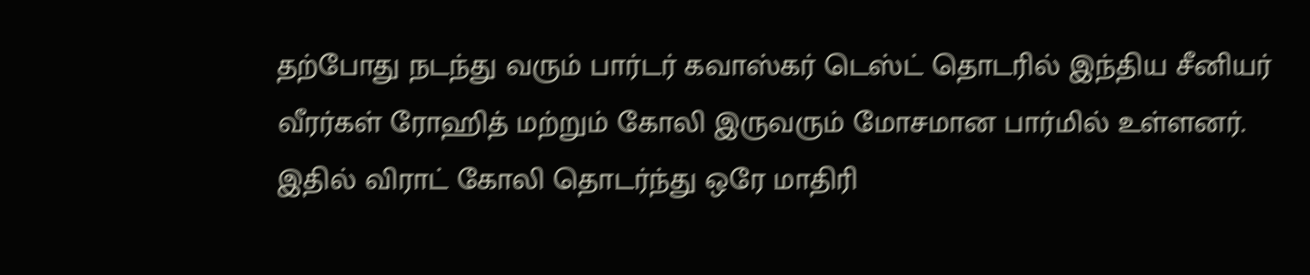தற்போது நடந்து வரும் பார்டர் கவாஸ்கர் டெஸ்ட் தொடரில் இந்திய சீனியர் வீரர்கள் ரோஹித் மற்றும் கோலி இருவரும் மோசமான பார்மில் உள்ளனர். இதில் விராட் கோலி தொடர்ந்து ஒரே மாதிரி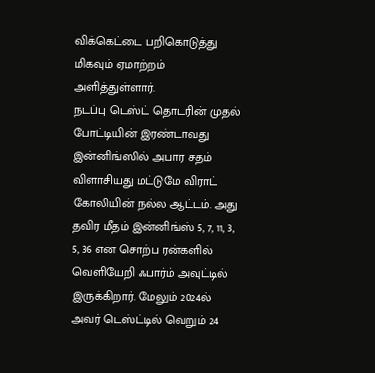விக்கெட்டை பறிகொடுத்து மிகவும் ஏமாற்றம் அளித்துள்ளார்.
நடப்பு டெஸ்ட் தொடரின் முதல் போட்டியின் இரண்டாவது இன்னிங்ஸில் அபார சதம் விளாசியது மட்டுமே விராட் கோலியின் நல்ல ஆட்டம். அது தவிர மீதம் இன்னிங்ஸ் 5, 7, 11, 3, 5, 36 என சொற்ப ரன்களில் வெளியேறி ஃபார்ம் அவுட்டில் இருக்கிறார். மேலும் 2024ல் அவர் டெஸ்ட்டில் வெறும் 24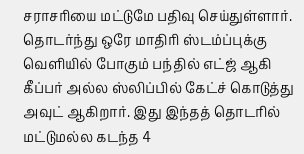சராசரியை மட்டுமே பதிவு செய்துள்ளார்.
தொடர்ந்து ஒரே மாதிரி ஸ்டம்ப்புக்கு வெளியில் போகும் பந்தில் எட்ஜ் ஆகி கீப்பர் அல்ல ஸ்லிப்பில் கேட்ச் கொடுத்து அவுட் ஆகிறார். இது இந்தத் தொடரில் மட்டுமல்ல கடந்த 4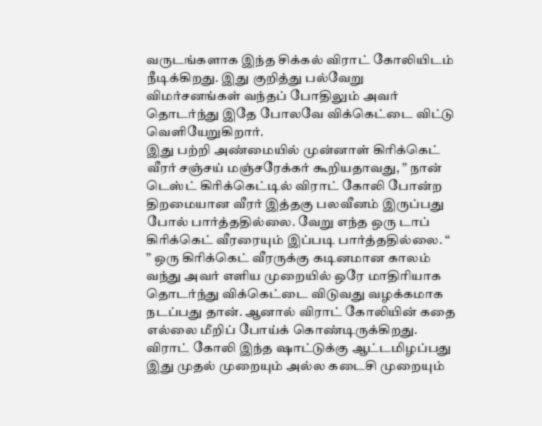வருடங்களாக இந்த சிக்கல் விராட் கோலியிடம் நீடிக்கிறது. இது குறித்து பல்வேறு விமர்சனங்கள் வந்தப் போதிலும் அவர் தொடர்ந்து இதே போலவே விக்கெட்டை விட்டு வெளியேறுகிறார்.
இது பற்றி அண்மையில் முன்னாள் கிரிக்கெட் வீரர் சஞ்சய் மஞ்சரேக்கர் கூறியதாவது, ” நான் டெஸ்ட் கிரிக்கெட்டில் விராட் கோலி போன்ற திறமையான வீரர் இத்தகு பலவீனம் இருப்பது போல் பார்த்ததில்லை. வேறு எந்த ஒரு டாப் கிரிக்கெட் வீரரையும் இப்படி பார்த்ததில்லை. “
” ஒரு கிரிக்கெட் வீரருக்கு கடினமான காலம் வந்து அவர் எளிய முறையில் ஒரே மாதிரியாக தொடர்ந்து விக்கெட்டை விடுவது வழக்கமாக நடப்பது தான். ஆனால் விராட் கோலியின் கதை எல்லை மீறிப் போய்க் கொண்டிருக்கிறது. விராட் கோலி இந்த ஷாட்டுக்கு ஆட்டமிழப்பது இது முதல் முறையும் அல்ல கடைசி முறையும்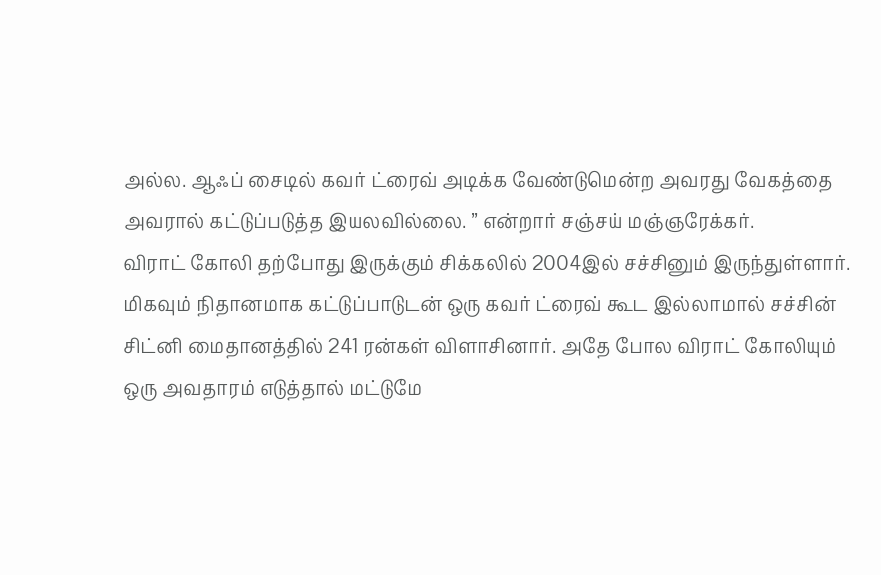அல்ல. ஆஃப் சைடில் கவர் ட்ரைவ் அடிக்க வேண்டுமென்ற அவரது வேகத்தை அவரால் கட்டுப்படுத்த இயலவில்லை. ” என்றார் சஞ்சய் மஞ்ஞரேக்கர்.
விராட் கோலி தற்போது இருக்கும் சிக்கலில் 2004இல் சச்சினும் இருந்துள்ளார். மிகவும் நிதானமாக கட்டுப்பாடுடன் ஒரு கவர் ட்ரைவ் கூட இல்லாமால் சச்சின் சிட்னி மைதானத்தில் 241 ரன்கள் விளாசினார். அதே போல விராட் கோலியும் ஒரு அவதாரம் எடுத்தால் மட்டுமே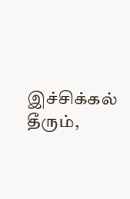இச்சிக்கல் தீரும்,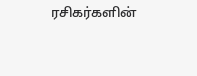ரசிகர்களின்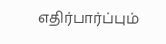எதிர்பார்ப்பும்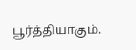பூர்த்தியாகும்.